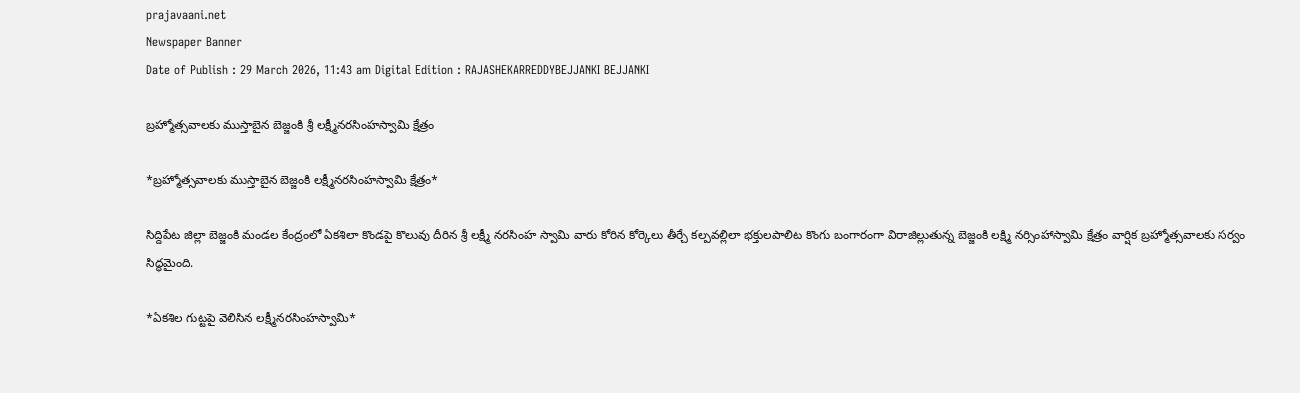prajavaani.net
Newspaper Banner
Date of Publish : 29 March 2026, 11:43 am Digital Edition : RAJASHEKARREDDYBEJJANKI BEJJANKI

బ్రహ్మోత్సవాలకు ముస్తాబైన బెజ్జంకి శ్రీ లక్ష్మీనరసింహస్వామి క్షేత్రం

*బ్రహ్మోత్సవాలకు ముస్తాబైన బెజ్జంకి లక్ష్మీనరసింహస్వామి క్షేత్రం*

సిద్దిపేట జిల్లా బెజ్జంకి మండల కేంద్రంలో ఏకశిలా కొండపై కొలువు దీరిన శ్రీ లక్ష్మీ నరసింహ స్వామి వారు కోరిన కోర్కెలు తీర్చే కల్పవల్లిలా భక్తులపాలిట కొంగు బంగారంగా విరాజిల్లుతున్న బెజ్జంకి లక్ష్మి నర్సింహాస్వామి క్షేత్రం వార్షిక బ్రహ్మోత్సవాలకు సర్వం సిద్ధమైంది.

*ఏకశిల గుట్టపై వెలిసిన లక్ష్మీనరసింహస్వామి*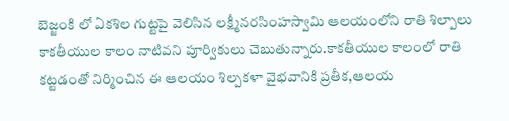బెజ్జంకి లో ఏకశిల గుట్టపై వెలిసిన లక్ష్మీనరసింహస్వామి ఆలయంలోని రాతి శిల్పాలు కాకతీయుల కాలం నాటివని పూర్వికులు చెబుతున్నారు.కాకతీయుల కాలంలో రాతి కట్టడంతో నిర్మించిన ఈ ఆలయం శిల్పకళా వైభవానికి ప్రతీక,ఆలయ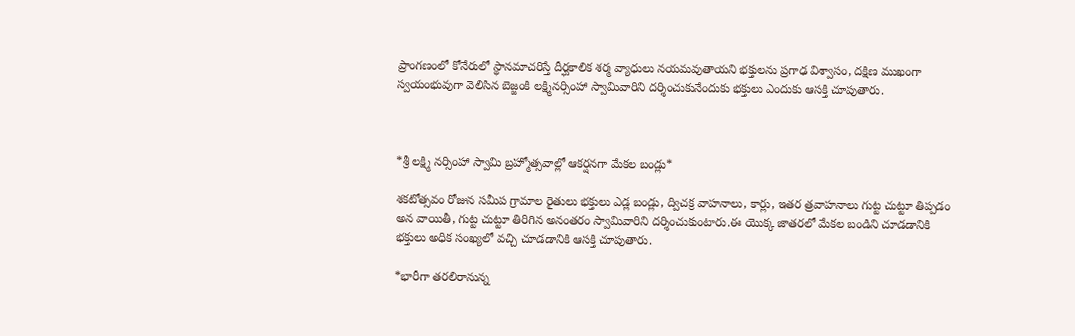ప్రాంగణంలో కోనేరులో స్థానమాచరిస్తే దీర్ఘకాలిక శర్మ వ్యాధులు నయమవుతాయని భక్తులను ప్రగాఢ విశ్వాసం, దక్షిణ ముఖంగా స్వయంభువుగా వెలిసిన బెజ్జంకి లక్ష్మినర్సింహా స్వామివారిని దర్శించుకునేందుకు భక్తులు ఎందుకు ఆసక్తి చూపుతారు.



*శ్రీ లక్ష్మి నర్సింహా స్వామి బ్రహ్మోత్సవాల్లో ఆకర్షనగా మేకల బండ్లు*

శకటోత్సవం రోజున సమీప గ్రామాల రైతులు భక్తులు ఎడ్ల బండ్లు, ద్విచక్ర వాహనాలు, కార్లు, ఇతర త్రవాహనాలు గుట్ట చుట్టూ తిప్పడం అన వాయితీ, గుట్ట చుట్టూ తిరిగిన అనంతరం స్వామివారిని దర్శించుకుంటారు.ఈ యొక్క జాతరలో మేకల బండిని చూడడానికి భక్తులు అధిక సంఖ్యలో వచ్చి చూడడానికి ఆసక్తి చూపుతారు.

*భారీగా తరలిరానున్న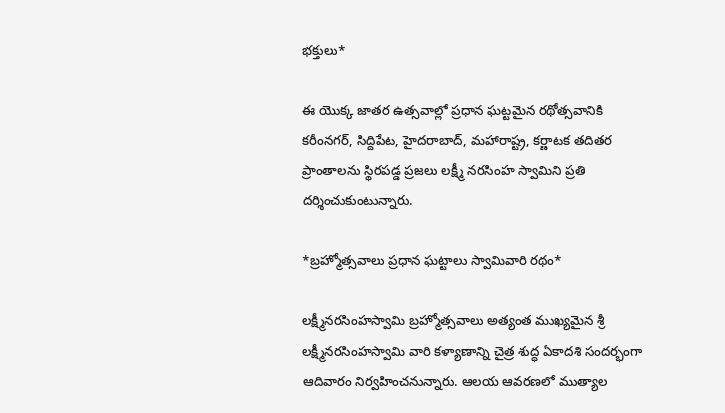భక్తులు*

ఈ యొక్క జాతర ఉత్సవాల్లో ప్రధాన ఘట్టమైన రథోత్సవానికి కరీంనగర్, సిద్దిపేట, హైదరాబాద్, మహారాష్ట్ర, కర్ణాటక తదితర ప్రాంతాలను స్థిరపడ్డ ప్రజలు లక్ష్మీ నరసింహ స్వామిని ప్రతి దర్శించుకుంటున్నారు.

*బ్రహ్మోత్సవాలు ప్రధాన ఘట్టాలు స్వామివారి రథం*

లక్ష్మీనరసింహస్వామి బ్రహ్మోత్సవాలు అత్యంత ముఖ్యమైన శ్రీ లక్ష్మీనరసింహస్వామి వారి కళ్యాణాన్ని చైత్ర శుద్ధ ఏకాదశి సందర్భంగా ఆదివారం నిర్వహించనున్నారు. ఆలయ ఆవరణలో ముత్యాల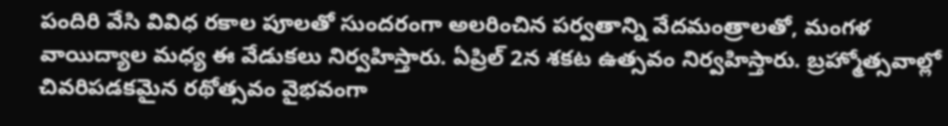పందిరి వేసి వివిధ రకాల పూలతో సుందరంగా అలరించిన పర్వతాన్ని వేదమంత్రాలతో, మంగళ వాయిద్యాల మధ్య ఈ వేడుకలు నిర్వహిస్తారు. ఏప్రిల్ 2న శకట ఉత్సవం నిర్వహిస్తారు. బ్రహ్మోత్సవాల్లో చివరిపడకమైన రథోత్సవం వైభవంగా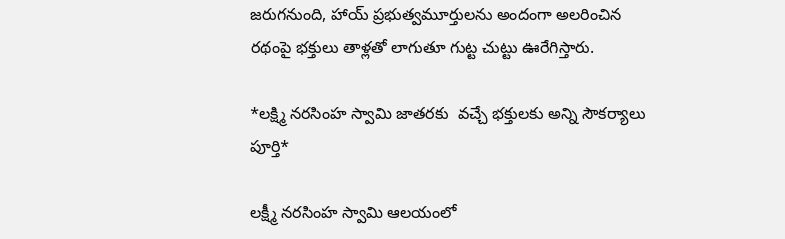జరుగనుంది, హాయ్ ప్రభుత్వమూర్తులను అందంగా అలరించిన రథంపై భక్తులు తాళ్లతో లాగుతూ గుట్ట చుట్టు ఊరేగిస్తారు.

*లక్ష్మి నరసింహ స్వామి జాతరకు  వచ్చే భక్తులకు అన్ని సౌకర్యాలు పూర్తి*

లక్ష్మీ నరసింహ స్వామి ఆలయంలో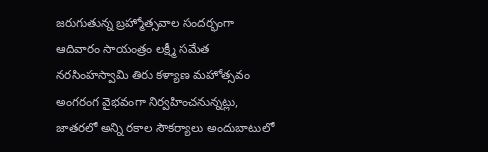జరుగుతున్న బ్రహ్మోత్సవాల సందర్భంగా ఆదివారం సాయంత్రం లక్ష్మీ సమేత నరసింహస్వామి తిరు కళ్యాణ మహోత్సవం అంగరంగ వైభవంగా నిర్వహించనున్నట్లు, జాతరలో అన్ని రకాల సౌకర్యాలు అందుబాటులో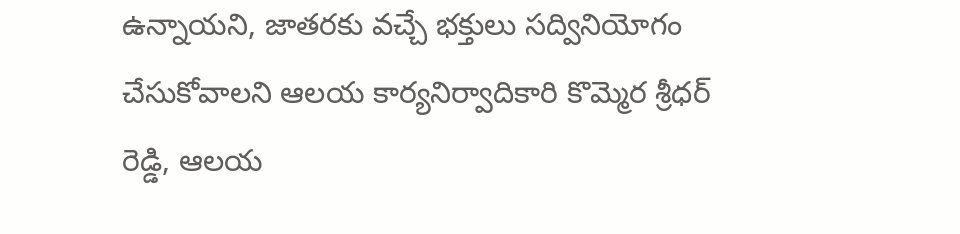ఉన్నాయని, జాతరకు వచ్చే భక్తులు సద్వినియోగం చేసుకోవాలని ఆలయ కార్యనిర్వాదికారి కొమ్మెర శ్రీధర్ రెడ్డి, ఆలయ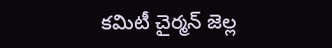కమిటీ చైర్మన్ జెల్ల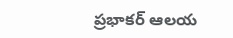ప్రభాకర్ ఆలయ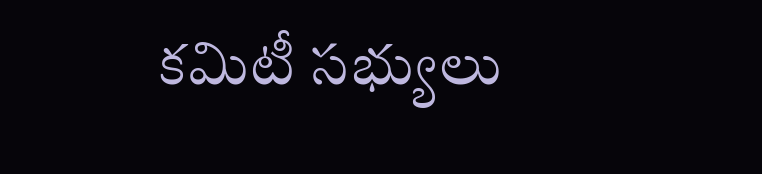కమిటీ సభ్యులు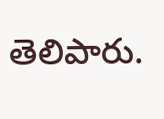తెలిపారు.